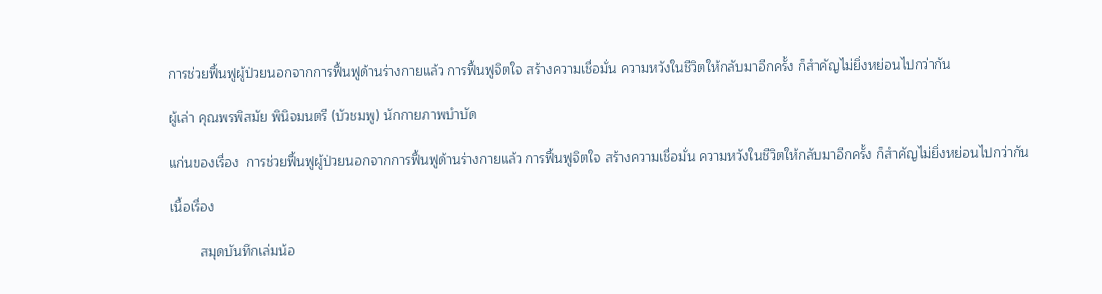การช่วยฟื้นฟูผู้ป่วยนอกจากการฟื้นฟูด้านร่างกายแล้ว การฟื้นฟูจิตใจ สร้างความเชื่อมั่น ความหวังในชีวิตให้กลับมาอีกครั้ง ก็สำคัญไม่ยิ่งหย่อนไปกว่ากัน

ผู้เล่า คุณพรพิสมัย พินิจมนตรี (บัวชมพู) นักกายภาพบำบัด

แก่นของเรื่อง  การช่วยฟื้นฟูผู้ป่วยนอกจากการฟื้นฟูด้านร่างกายแล้ว การฟื้นฟูจิตใจ สร้างความเชื่อมั่น ความหวังในชีวิตให้กลับมาอีกครั้ง ก็สำคัญไม่ยิ่งหย่อนไปกว่ากัน

เนื้อเรื่อง

        สมุดบันทึกเล่มน้อ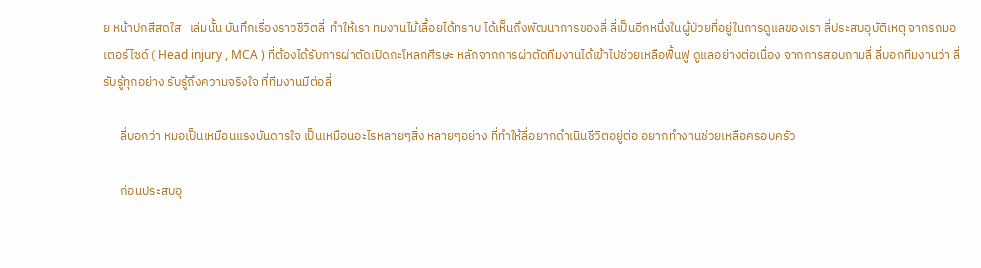ย หน้าปกสีสดใส   เล่มนั้น บันทึกเรื่องราวชีวิตลี่  ทำให้เรา ทมงานไม้เลื้อยได้ทราบ ได้เห็นถึงพัฒนาการของลี่ ลี่เป็นอีกหนึ่งในผู้ป่วยที่อยู่ในการดูแลของเรา ลี่ประสบอุบัติเหตุ จากรถมอเตอร์ไซด์ ( Head injury , MCA ) ที่ต้องได้รับการผ่าตัดเปิดกะโหลกศีรษะ หลักจากการผ่าตัดทีมงานได้เข้าไปช่วยเหลือฟื้นฟู ดูแลอย่างต่อเนื่อง จากการสอบถามลี่ ลี่บอกทีมงานว่า ลี่รับรู้ทุกอย่าง รับรู้ถึงความจริงใจ ที่ทีมงานมีต่อลี่

      ลี่บอกว่า หมอเป็นเหมือนแรงบันดารใจ เป็นเหมือนอะไรหลายๆสิ่ง หลายๆอย่าง ที่ทำให้ลี่อยากดำเนินชีวิตอยู่ต่อ อยากทำงานช่วยเหลือครอบครัว

      ก่อนประสบอุ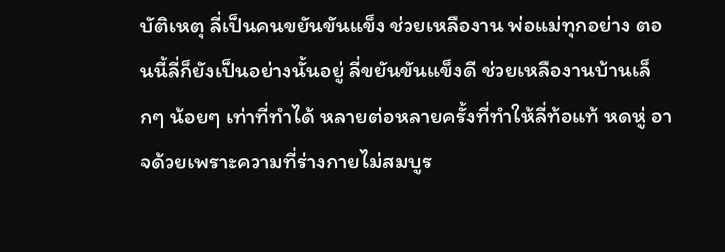บัติเหตุ ลี่เป็นคนขยันขันแข็ง ช่วยเหลืองาน พ่อแม่ทุกอย่าง ตอนนี้ลี่ก็ยังเป็นอย่างนั้นอยู่ ลี่ขยันขันแข็งดี ช่วยเหลืองานบ้านเล็กๆ น้อยๆ เท่าที่ทำได้ หลายต่อหลายครั้งที่ทำให้ลี่ท้อแท้ หดหู่ อาจด้วยเพราะความที่ร่างกายไม่สมบูร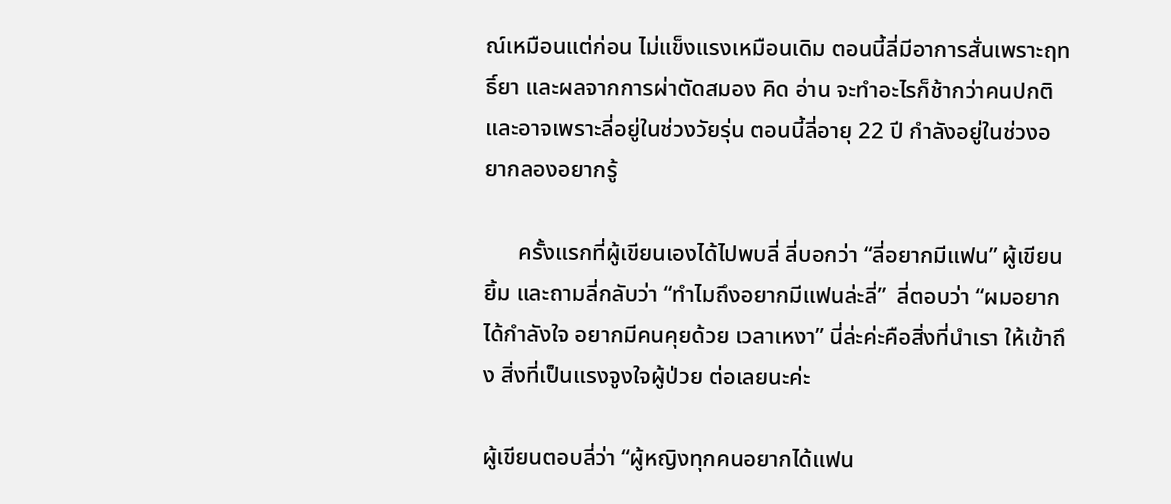ณ์เหมือนแต่ก่อน ไม่แข็งแรงเหมือนเดิม ตอนนี้ลี่มีอาการสั่นเพราะฤทธิ์ยา และผลจากการผ่าตัดสมอง คิด อ่าน จะทำอะไรก็ช้ากว่าคนปกติ และอาจเพราะลี่อยู่ในช่วงวัยรุ่น ตอนนี้ลี่อายุ 22 ปี กำลังอยู่ในช่วงอยากลองอยากรู้

      ครั้งแรกที่ผู้เขียนเองได้ไปพบลี่ ลี่บอกว่า “ลี่อยากมีแฟน” ผู้เขียนยิ้ม และถามลี่กลับว่า “ทำไมถึงอยากมีแฟนล่ะลี่”  ลี่ตอบว่า “ผมอยากได้กำลังใจ อยากมีคนคุยด้วย เวลาเหงา” นี่ล่ะค่ะคือสิ่งที่นำเรา ให้เข้าถึง สิ่งที่เป็นแรงจูงใจผู้ป่วย ต่อเลยนะค่ะ

ผู้เขียนตอบลี่ว่า “ผู้หญิงทุกคนอยากได้แฟน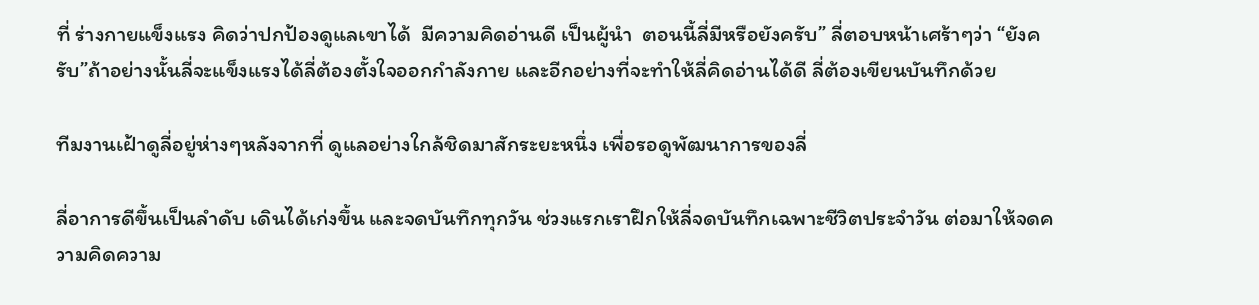ที่ ร่างกายแข็งแรง คิดว่าปกป้องดูแลเขาได้  มีความคิดอ่านดี เป็นผู้นำ  ตอนนี้ลี่มีหรือยังครับ” ลี่ตอบหน้าเศร้าๆว่า “ยังครับ”ถ้าอย่างนั้นลี่จะแข็งแรงได้ลี่ต้องตั้งใจออกกำลังกาย และอีกอย่างที่จะทำให้ลี่คิดอ่านได้ดี ลี่ต้องเขียนบันทึกด้วย

ทีมงานเฝ้าดูลี่อยู่ห่างๆหลังจากที่ ดูแลอย่างใกล้ชิดมาสักระยะหนึ่ง เพื่อรอดูพัฒนาการของลี่

ลี่อาการดีขึ้นเป็นลำดับ เดินได้เก่งขึ้น และจดบันทึกทุกวัน ช่วงแรกเราฝึกให้ลี่จดบันทึกเฉพาะชีวิตประจำวัน ต่อมาให้จดความคิดความ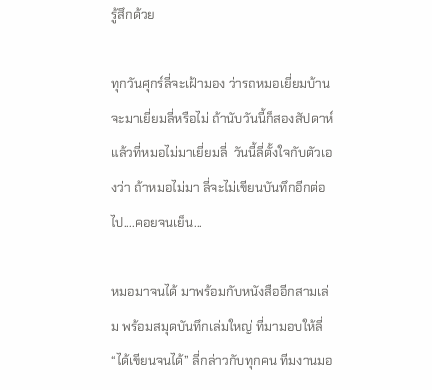รู้สึกด้วย

ทุกวันศุกร์ลี่จะเฝ้ามอง ว่ารถหมอเยี่ยมบ้าน จะมาเยี่ยมลี่หรือไม่ ถ้านับวันนี้ก็สองสัปดาห์แล้วที่หมอไม่มาเยี่ยมลี่  วันนี้ลี่ตั้งใจกับตัวเองว่า ถ้าหมอไม่มา ลี่จะไม่เขียนบันทึกอีกต่อไป....คอยจนเย็น...

หมอมาจนได้ มาพร้อมกับหนังสืออีกสามเล่ม พร้อมสมุดบันทึกเล่มใหญ่ ที่มามอบให้ลี่ “ได้เขียนจนได้” ลี่กล่าวกับทุกคน ทีมงานมอ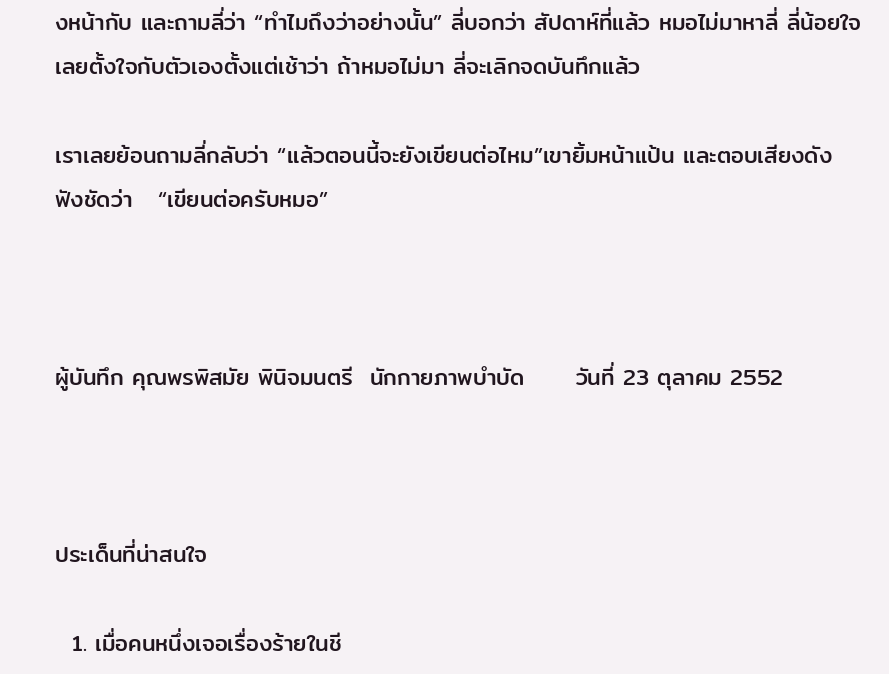งหน้ากับ และถามลี่ว่า “ทำไมถึงว่าอย่างนั้น” ลี่บอกว่า สัปดาห์ที่แล้ว หมอไม่มาหาลี่ ลี่น้อยใจ เลยตั้งใจกับตัวเองตั้งแต่เช้าว่า ถ้าหมอไม่มา ลี่จะเลิกจดบันทึกแล้ว

เราเลยย้อนถามลี่กลับว่า “แล้วตอนนี้จะยังเขียนต่อไหม”เขายิ้มหน้าแป้น และตอบเสียงดัง ฟังชัดว่า   “เขียนต่อครับหมอ”



ผู้บันทึก คุณพรพิสมัย พินิจมนตรี  นักกายภาพบำบัด      วันที่ 23 ตุลาคม 2552



ประเด็นที่น่าสนใจ

  1. เมื่อคนหนึ่งเจอเรื่องร้ายในชี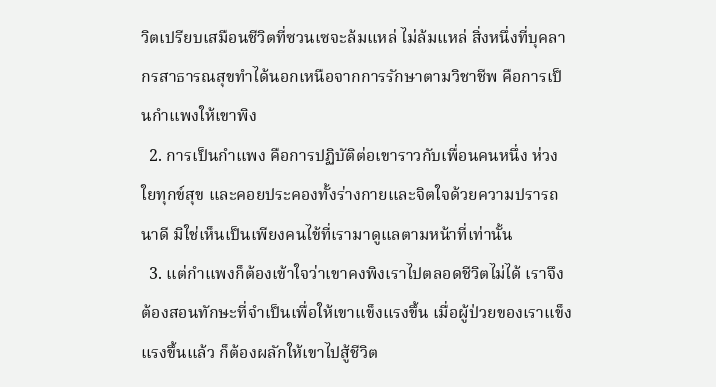วิตเปรียบเสมือนชีวิตที่ซวนเซจะล้มแหล่ ไม่ล้มแหล่ สิ่งหนึ่งที่บุคลากรสาธารณสุขทำได้นอกเหนือจากการรักษาตามวิชาชีพ คือการเป็นกำแพงให้เขาพิง
  2. การเป็นกำแพง คือการปฏิบัติต่อเขาราวกับเพื่อนคนหนึ่ง ห่วงใยทุกข์สุข และคอยประคองทั้งร่างกายและจิตใจด้วยความปรารถนาดี มิใช่เห็นเป็นเพียงคนไข้ที่เรามาดูแลตามหน้าที่เท่านั้น
  3. แต่กำแพงก็ต้องเข้าใจว่าเขาคงพิงเราไปตลอดชีวิตไม่ได้ เราจึงต้องสอนทักษะที่จำเป็นเพื่อให้เขาแข็งแรงขึ้น เมื่อผู้ป่วยของเราแข็งแรงขึ้นแล้ว ก็ต้องผลักให้เขาไปสู้ชีวิต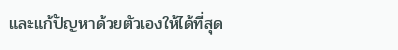และแก้ปัญหาด้วยตัวเองให้ได้ที่สุด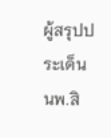ผู้สรุปประเด็นนพ.สิ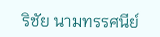ริชัย นามทรรศนีย์